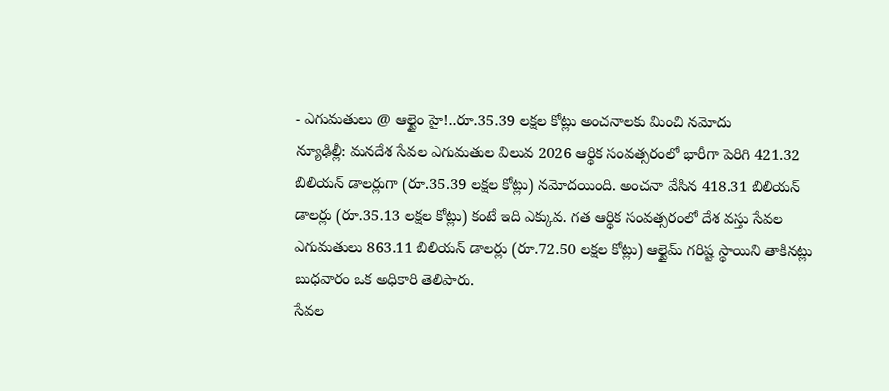- ఎగుమతులు @ ఆల్టైం హై!..రూ.35.39 లక్షల కోట్లు అంచనాలకు మించి నమోదు
న్యూఢిల్లీ: మనదేశ సేవల ఎగుమతుల విలువ 2026 ఆర్థిక సంవత్సరంలో భారీగా పెరిగి 421.32 బిలియన్ డాలర్లుగా (రూ.35.39 లక్షల కోట్లు) నమోదయింది. అంచనా వేసిన 418.31 బిలియన్ డాలర్లు (రూ.35.13 లక్షల కోట్లు) కంటే ఇది ఎక్కువ. గత ఆర్థిక సంవత్సరంలో దేశ వస్తు సేవల ఎగుమతులు 863.11 బిలియన్ డాలర్లు (రూ.72.50 లక్షల కోట్లు) ఆల్టైమ్ గరిష్ట స్థాయిని తాకినట్లు బుధవారం ఒక అధికారి తెలిపారు.
సేవల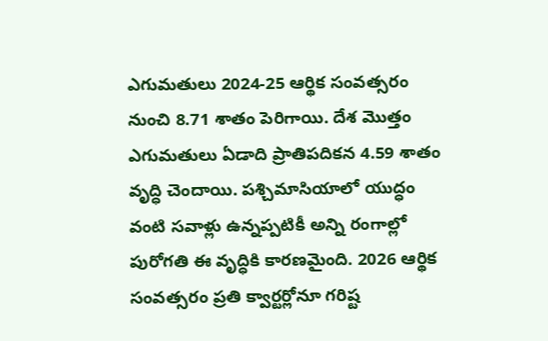ఎగుమతులు 2024-25 ఆర్థిక సంవత్సరం నుంచి 8.71 శాతం పెరిగాయి. దేశ మొత్తం ఎగుమతులు ఏడాది ప్రాతిపదికన 4.59 శాతం వృద్ధి చెందాయి. పశ్చిమాసియాలో యుద్ధం వంటి సవాళ్లు ఉన్నప్పటికీ అన్ని రంగాల్లో పురోగతి ఈ వృద్ధికి కారణమైంది. 2026 ఆర్థిక సంవత్సరం ప్రతి క్వార్టర్లోనూ గరిష్ట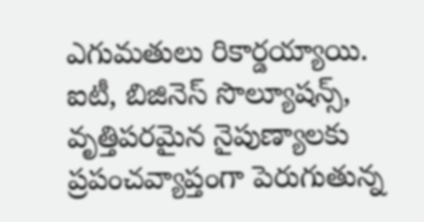ఎగుమతులు రికార్డయ్యాయి.
ఐటీ, బిజినెస్ సొల్యూషన్స్, వృత్తిపరమైన నైపుణ్యాలకు ప్రపంచవ్యాప్తంగా పెరుగుతున్న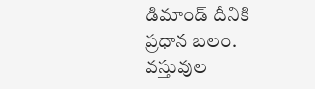డిమాండ్ దీనికి ప్రధాన బలం. వస్తువుల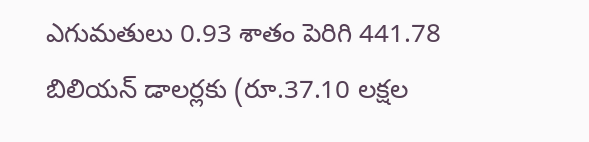ఎగుమతులు 0.93 శాతం పెరిగి 441.78 బిలియన్ డాలర్లకు (రూ.37.10 లక్షల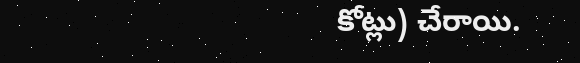కోట్లు) చేరాయి.